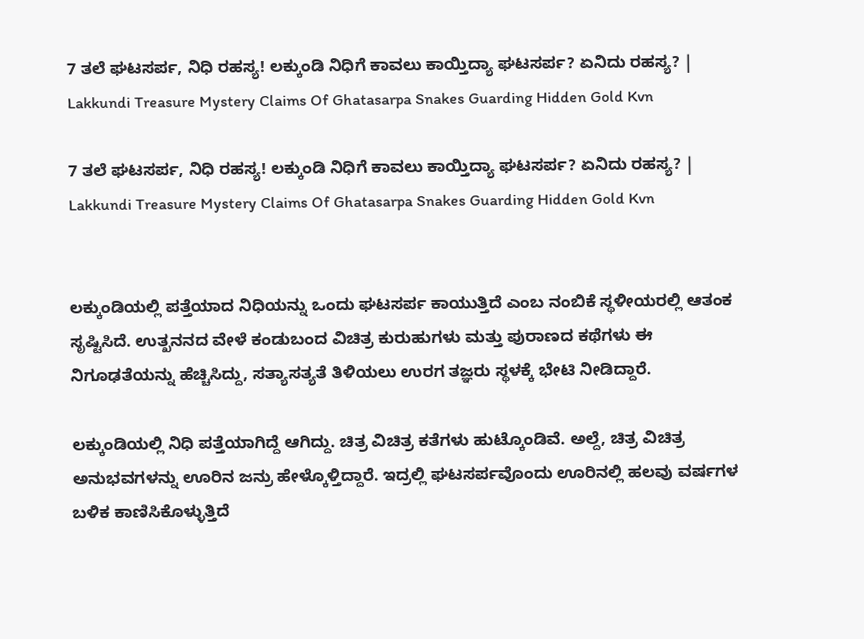7 ತಲೆ ಘಟಸರ್ಪ, ನಿಧಿ ರಹಸ್ಯ! ಲಕ್ಕುಂಡಿ ನಿಧಿಗೆ ಕಾವಲು ಕಾಯ್ತಿದ್ಯಾ ಘಟಸರ್ಪ? ಏನಿದು ರಹಸ್ಯ? | Lakkundi Treasure Mystery Claims Of Ghatasarpa Snakes Guarding Hidden Gold Kvn

7 ತಲೆ ಘಟಸರ್ಪ, ನಿಧಿ ರಹಸ್ಯ! ಲಕ್ಕುಂಡಿ ನಿಧಿಗೆ ಕಾವಲು ಕಾಯ್ತಿದ್ಯಾ ಘಟಸರ್ಪ? ಏನಿದು ರಹಸ್ಯ? | Lakkundi Treasure Mystery Claims Of Ghatasarpa Snakes Guarding Hidden Gold Kvn


ಲಕ್ಕುಂಡಿಯಲ್ಲಿ ಪತ್ತೆಯಾದ ನಿಧಿಯನ್ನು ಒಂದು ಘಟಸರ್ಪ ಕಾಯುತ್ತಿದೆ ಎಂಬ ನಂಬಿಕೆ ಸ್ಥಳೀಯರಲ್ಲಿ ಆತಂಕ ಸೃಷ್ಟಿಸಿದೆ. ಉತ್ಖನನದ ವೇಳೆ ಕಂಡುಬಂದ ವಿಚಿತ್ರ ಕುರುಹುಗಳು ಮತ್ತು ಪುರಾಣದ ಕಥೆಗಳು ಈ ನಿಗೂಢತೆಯನ್ನು ಹೆಚ್ಚಿಸಿದ್ದು, ಸತ್ಯಾಸತ್ಯತೆ ತಿಳಿಯಲು ಉರಗ ತಜ್ಞರು ಸ್ಥಳಕ್ಕೆ ಭೇಟಿ ನೀಡಿದ್ದಾರೆ.

ಲಕ್ಕುಂಡಿಯಲ್ಲಿ ನಿಧಿ ಪತ್ತೆಯಾಗಿದ್ದೆ ಆಗಿದ್ದು. ಚಿತ್ರ ವಿಚಿತ್ರ ಕತೆಗಳು ಹುಟ್ಕೊಂಡಿವೆ. ಅಲ್ದೆ, ಚಿತ್ರ ವಿಚಿತ್ರ ಅನುಭವಗಳನ್ನು ಊರಿನ ಜನ್ರು ಹೇಳ್ಕೊಳ್ತಿದ್ದಾರೆ. ಇದ್ರಲ್ಲಿ ಘಟಸರ್ಪವೊಂದು ಊರಿನಲ್ಲಿ ಹಲವು ವರ್ಷಗಳ ಬಳಿಕ ಕಾಣಿಸಿಕೊಳ್ಳುತ್ತಿದೆ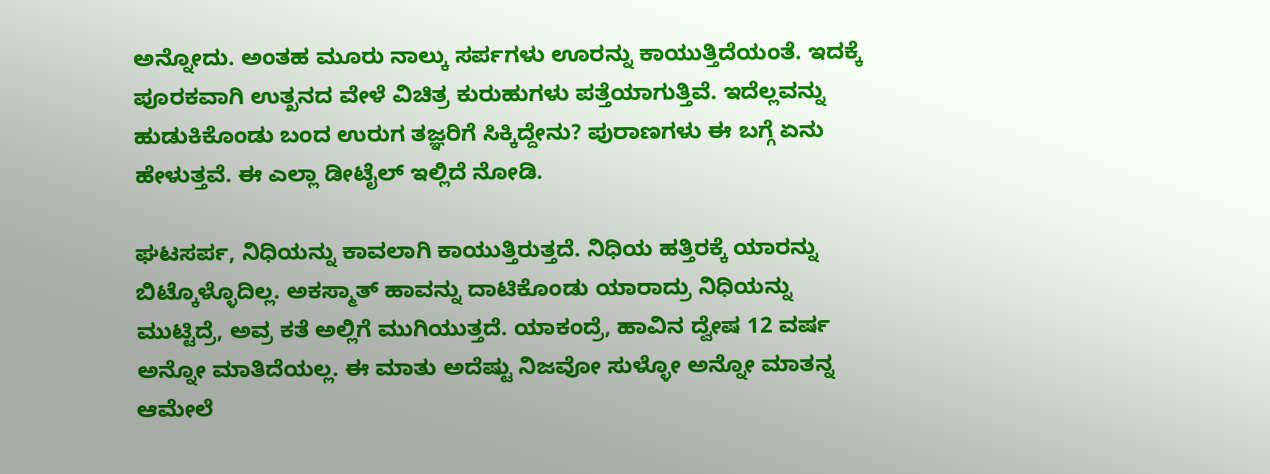ಅನ್ನೋದು. ಅಂತಹ ಮೂರು ನಾಲ್ಕು ಸರ್ಪಗಳು ಊರನ್ನು ಕಾಯುತ್ತಿದೆಯಂತೆ. ಇದಕ್ಕೆ ಪೂರಕವಾಗಿ ಉತ್ಖನದ ವೇಳೆ ವಿಚಿತ್ರ ಕುರುಹುಗಳು ಪತ್ತೆಯಾಗುತ್ತಿವೆ. ಇದೆಲ್ಲವನ್ನು ಹುಡುಕಿಕೊಂಡು ಬಂದ ಉರುಗ ತಜ್ಞರಿಗೆ ಸಿಕ್ಕಿದ್ದೇನು? ಪುರಾಣಗಳು ಈ ಬಗ್ಗೆ ಏನು ಹೇಳುತ್ತವೆ. ಈ ಎಲ್ಲಾ ಡೀಟೈಲ್ ಇಲ್ಲಿದೆ ನೋಡಿ.

ಘಟಸರ್ಪ, ನಿಧಿಯನ್ನು ಕಾವಲಾಗಿ ಕಾಯುತ್ತಿರುತ್ತದೆ. ನಿಧಿಯ ಹತ್ತಿರಕ್ಕೆ ಯಾರನ್ನು ಬಿಟ್ಕೊಳ್ಳೊದಿಲ್ಲ. ಅಕಸ್ಮಾತ್ ಹಾವನ್ನು ದಾಟಿಕೊಂಡು ಯಾರಾದ್ರು ನಿಧಿಯನ್ನು ಮುಟ್ಟಿದ್ರೆ, ಅವ್ರ ಕತೆ ಅಲ್ಲಿಗೆ ಮುಗಿಯುತ್ತದೆ. ಯಾಕಂದ್ರೆ, ಹಾವಿನ ದ್ವೇಷ 12 ವರ್ಷ ಅನ್ನೋ ಮಾತಿದೆಯಲ್ಲ. ಈ ಮಾತು ಅದೆಷ್ಟು ನಿಜವೋ ಸುಳ್ಳೋ ಅನ್ನೋ ಮಾತನ್ನ ಆಮೇಲೆ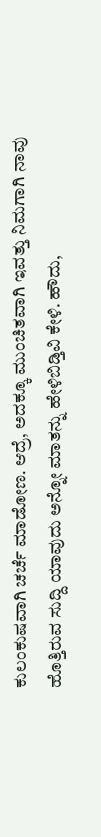ಕುಲಂಕುಷವಾಗಿ ಚರ್ಚೆ ಮಾಡೋಣ. ಆದ್ರೆ, ಅದಕ್ಕೂ ಮುಂಚಿತವಾಗಿ ಇವತ್ತು ನಿಮಗಾಗಿ ನಾವು ಹೊತ್ತಿರುವ ಸುದ್ದಿ ಯಾವುದು ಅನ್ನೋ ಮಾತನ್ನು ಹೇಳಿಬಿಡ್ತಿವಿ ಕೇಳಿ. ಹೌದು,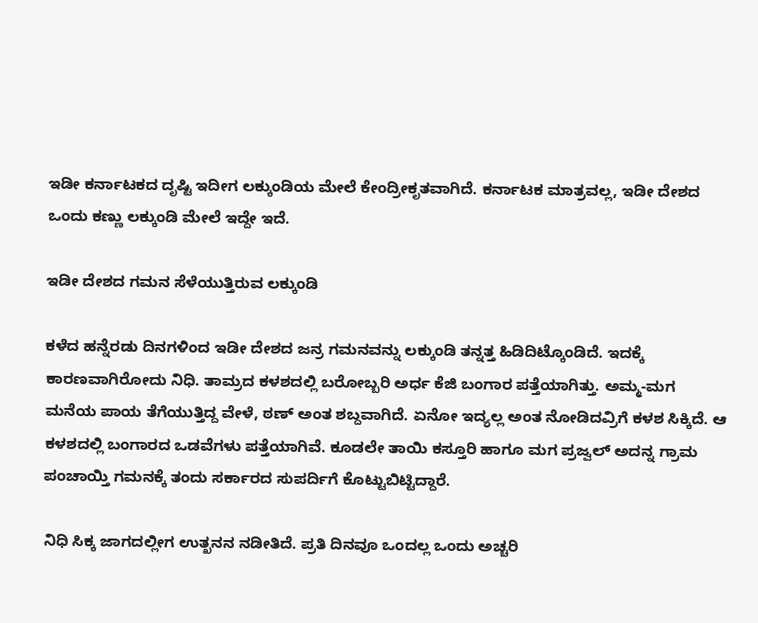ಇಡೀ ಕರ್ನಾಟಕದ ದೃಷ್ಟಿ ಇದೀಗ ಲಕ್ಕುಂಡಿಯ ಮೇಲೆ ಕೇಂದ್ರೀಕೃತವಾಗಿದೆ. ಕರ್ನಾಟಕ ಮಾತ್ರವಲ್ಲ, ಇಡೀ ದೇಶದ ಒಂದು ಕಣ್ಣು ಲಕ್ಕುಂಡಿ ಮೇಲೆ ಇದ್ದೇ ಇದೆ.

ಇಡೀ ದೇಶದ ಗಮನ ಸೆಳೆಯುತ್ತಿರುವ ಲಕ್ಕುಂಡಿ

ಕಳೆದ ಹನ್ನೆರಡು ದಿನಗಳಿಂದ ಇಡೀ ದೇಶದ ಜನ್ರ ಗಮನವನ್ನು ಲಕ್ಕುಂಡಿ ತನ್ನತ್ತ ಹಿಡಿದಿಟ್ಕೊಂಡಿದೆ. ಇದಕ್ಕೆ ಕಾರಣವಾಗಿರೋದು ನಿಧಿ. ತಾಮ್ರದ ಕಳಶದಲ್ಲಿ ಬರೋಬ್ಬರಿ ಅರ್ಧ ಕೆಜಿ ಬಂಗಾರ ಪತ್ತೆಯಾಗಿತ್ತು. ಅಮ್ಮ-ಮಗ ಮನೆಯ ಪಾಯ ತೆಗೆಯುತ್ತಿದ್ದ ವೇಳೆ, ಠಣ್ ಅಂತ ಶಬ್ದವಾಗಿದೆ. ಏನೋ ಇದ್ಯಲ್ಲ ಅಂತ ನೋಡಿದವ್ರಿಗೆ ಕಳಶ ಸಿಕ್ಕಿದೆ. ಆ ಕಳಶದಲ್ಲಿ ಬಂಗಾರದ ಒಡವೆಗಳು ಪತ್ತೆಯಾಗಿವೆ. ಕೂಡಲೇ ತಾಯಿ ಕಸ್ತೂರಿ ಹಾಗೂ ಮಗ ಪ್ರಜ್ವಲ್ ಅದನ್ನ ಗ್ರಾಮ ಪಂಚಾಯ್ತಿ ಗಮನಕ್ಕೆ ತಂದು ಸರ್ಕಾರದ ಸುಪರ್ದಿಗೆ ಕೊಟ್ಟುಬಿಟ್ಟಿದ್ದಾರೆ.

ನಿಧಿ ಸಿಕ್ಕ ಜಾಗದಲ್ಲೀಗ ಉತ್ಖನನ ನಡೀತಿದೆ. ಪ್ರತಿ ದಿನವೂ ಒಂದಲ್ಲ ಒಂದು ಅಚ್ಚರಿ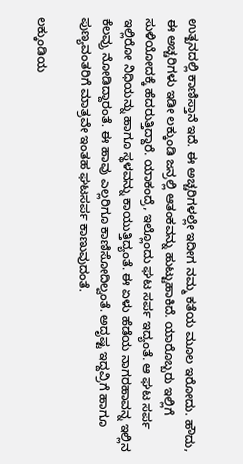ಉತ್ಖನದಲ್ಲಿ ಕಾಣಿಸ್ತಾನೆ ಇದೆ. ಈ ಅಚ್ಚರಿಗಳಲ್ಲೇ ಇದೀಗ ನಮ್ಮ ಕತೆಯ ಮೂಲ ಇರೋದು. ಹೌದು, ಈ ಅಚ್ಚರಿಗಳು ಇಡೀ ಲಕ್ಕುಂಡಿ ಜನ್ರಲ್ಲಿ ಆತಂಕವನ್ನು ಹುಟ್ಟುಹಾಕಿದೆ. ಯಾರೊಬ್ಬರು ಇಲ್ಲಿಗೆ ಸುಳಿಯೋದಕ್ಕೆ ಹೆದರುತ್ತಿದ್ದಾರೆ. ಯಾಕಂದ್ರೆ, ಇಲ್ಲೊಂದು ಘಟ ಸರ್ಪ ಇದ್ಯಂತೆ. ಆ ಘಟ ಸರ್ಪ ಇಲ್ಲಿರೋ ನಿಧಿಯನ್ನು ಹಾಗೂ ಸ್ಥಳವನ್ನು ಕಾಯುತ್ತಿದ್ಯಂತೆ. ಈ ಏಳು ಹೆಡೆಯ ನಾಗರಹಾವನ್ನ ಇಲ್ಲಿನ ಕೆಲವ್ರು ನೋಡಿದ್ದಾರಂತೆ. ಈ ಹಾವು ಎಲ್ಲರಿಗೂ ಕಾಣಿಸೋದಿಲ್ವಂತೆ. ಅದೃಷ್ಟ ಇದ್ದವ್ರಿಗೆ ಹಾಗೂ ಪುಣ್ಯವಂತರಿಗೆ ಮಾತ್ರವೇ ಇಂತಹ ಘಟಸರ್ಪ ಕಾಣುವುದಂತೆ.

ಲಕ್ಕುಂಡಿಯ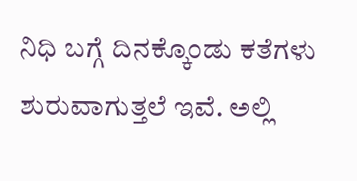ನಿಧಿ ಬಗ್ಗೆ ದಿನಕ್ಕೊಂಡು ಕತೆಗಳು ಶುರುವಾಗುತ್ತಲೆ ಇವೆ. ಅಲ್ಲಿ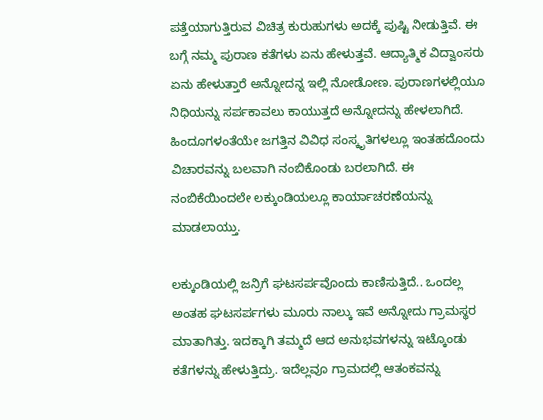ಪತ್ತೆಯಾಗುತ್ತಿರುವ ವಿಚಿತ್ರ ಕುರುಹುಗಳು ಅದಕ್ಕೆ ಪುಷ್ಟಿ ನೀಡುತ್ತಿವೆ. ಈ ಬಗ್ಗೆ ನಮ್ಮ ಪುರಾಣ ಕತೆಗಳು ಏನು ಹೇಳುತ್ತವೆ. ಆದ್ಯಾತ್ಮಿಕ ವಿದ್ವಾಂಸರು ಏನು ಹೇಳುತ್ತಾರೆ ಅನ್ನೋದನ್ನ ಇಲ್ಲಿ ನೋಡೋಣ. ಪುರಾಣಗಳಲ್ಲಿಯೂ ನಿಧಿಯನ್ನು ಸರ್ಪಕಾವಲು ಕಾಯುತ್ತದೆ ಅನ್ನೋದನ್ನು ಹೇಳಲಾಗಿದೆ. ಹಿಂದೂಗಳಂತೆಯೇ ಜಗತ್ತಿನ ವಿವಿಧ ಸಂಸ್ಕೃತಿಗಳಲ್ಲೂ ಇಂತಹದೊಂದು ವಿಚಾರವನ್ನು ಬಲವಾಗಿ ನಂಬಿಕೊಂಡು ಬರಲಾಗಿದೆ. ಈ ನಂಬಿಕೆಯಿಂದಲೇ ಲಕ್ಕುಂಡಿಯಲ್ಲೂ ಕಾರ್ಯಾಚರಣೆಯನ್ನು ಮಾಡಲಾಯ್ತು.

ಲಕ್ಕುಂಡಿಯಲ್ಲಿ ಜನ್ರಿಗೆ ಘಟಸರ್ಪವೊಂದು ಕಾಣಿಸುತ್ತಿದೆ.. ಒಂದಲ್ಲ ಅಂತಹ ಘಟಸರ್ಪಗಳು ಮೂರು ನಾಲ್ಕು ಇವೆ ಅನ್ನೋದು ಗ್ರಾಮಸ್ಥರ ಮಾತಾಗಿತ್ತು. ಇದಕ್ಕಾಗಿ ತಮ್ಮದೆ ಆದ ಅನುಭವಗಳನ್ನು ಇಟ್ಕೊಂಡು ಕತೆಗಳನ್ನು ಹೇಳುತ್ತಿದ್ರು. ಇದೆಲ್ಲವೂ ಗ್ರಾಮದಲ್ಲಿ ಆತಂಕವನ್ನು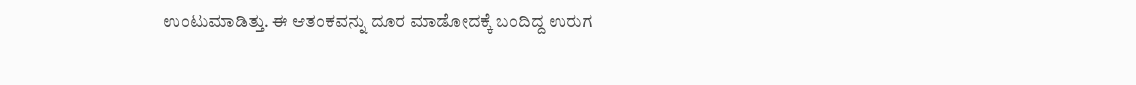ಉಂಟುಮಾಡಿತ್ತು. ಈ ಆತಂಕವನ್ನು ದೂರ ಮಾಡೋದಕ್ಕೆ ಬಂದಿದ್ದ ಉರುಗ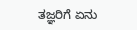ತಜ್ಞರಿಗೆ ಏನು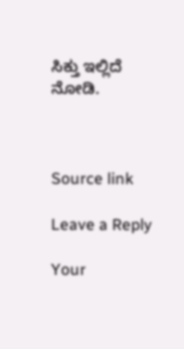ಸಿಕ್ತು ಇಲ್ಲಿದೆ ನೋಡಿ.



Source link

Leave a Reply

Your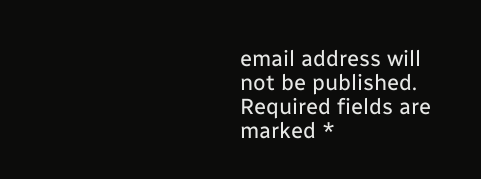email address will not be published. Required fields are marked *